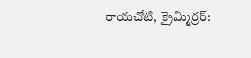రాయచోటి, క్రైమ్మిర్రర్: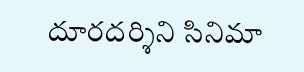దూరదర్శిని సినిమా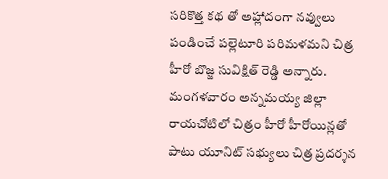సరికొత్త కథ తో అహ్లాదంగా నవ్వులు పండించే పల్లెటూరి పరిమళమని చిత్ర హీరో బొజ్జ సువిక్షిత్ రెడ్డి అన్నారు. మంగళవారం అన్నమయ్య జిల్లా రాయచోటిలో చిత్రం హీరో హీరోయిన్లతో పాటు యూనిట్ సభ్యులు చిత్ర ప్రదర్శన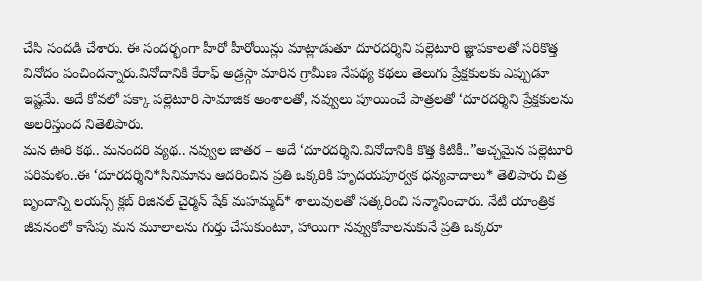చేసి సందడి చేశారు. ఈ సందర్భంగా హీరో హీరోయిన్లు మాట్లాడుతూ దూరదర్శిని పల్లెటూరి జ్ఞాపకాలతో సరికొత్త వినోదం పంచిందన్నారు.వినోదానికి కేరాఫ్ అడ్రస్గా మారిన గ్రామీణ నేపథ్య కథలు తెలుగు ప్రేక్షకులకు ఎప్పుడూ ఇష్టమే. అదే కోవలో పక్కా పల్లెటూరి సామాజిక అంశాలతో, నవ్వులు పూయించే పాత్రలతో ‘దూరదర్శిని ప్రేక్షకులను అలరిస్తుంద నితెలిపారు.
మన ఊరి కథ.. మనందరి వ్యథ.. నవ్వుల జాతర – అదే ‘దూరదర్శిని.వినోదానికి కొత్త కిటికీ..”అచ్చమైన పల్లెటూరి పరిమళం..ఈ ‘దూరదర్శిని*సినిమాను ఆదరించిన ప్రతి ఒక్కరికి హృదయపూర్వక ధన్యవాదాలు* తెలిపారు చిత్ర బృందాన్ని లయన్స్ క్లబ్ రిజినల్ చైర్మన్ షేక్ మహమ్మద్* శాలువులతో సత్కరించి సన్మానించారు. నేటి యాంత్రిక జీవనంలో కాసేపు మన మూలాలను గుర్తు చేసుకుంటూ, హాయిగా నవ్వుకోవాలనుకునే ప్రతి ఒక్కరూ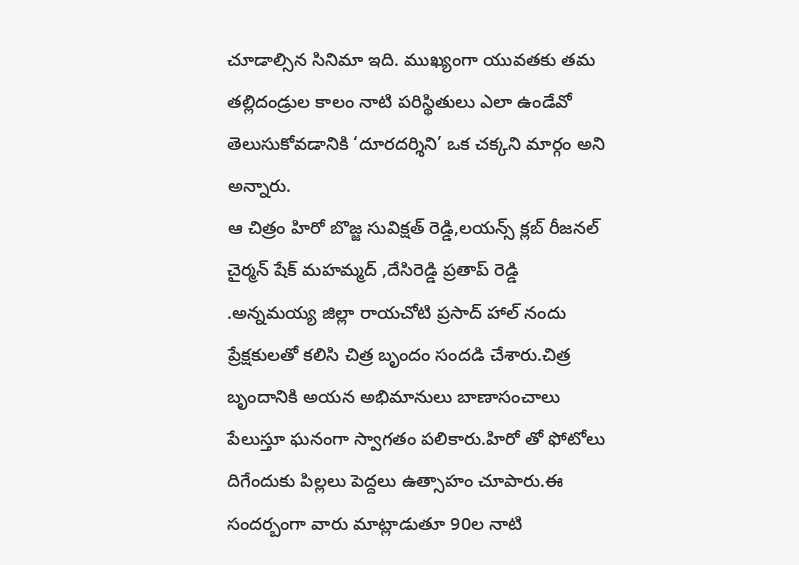చూడాల్సిన సినిమా ఇది. ముఖ్యంగా యువతకు తమ తల్లిదండ్రుల కాలం నాటి పరిస్థితులు ఎలా ఉండేవో తెలుసుకోవడానికి ‘దూరదర్శిని’ ఒక చక్కని మార్గం అని అన్నారు.
ఆ చిత్రం హిరో బొజ్జ సువిక్షత్ రెడ్డి,లయన్స్ క్లబ్ రీజనల్ చైర్మన్ షేక్ మహమ్మద్ ,దేసిరెడ్డి ప్రతాప్ రెడ్డి .అన్నమయ్య జిల్లా రాయచోటి ప్రసాద్ హాల్ నందు ప్రేక్షకులతో కలిసి చిత్ర బృందం సందడి చేశారు.చిత్ర బృందానికి అయన అభిమానులు బాణాసంచాలు పేలుస్తూ ఘనంగా స్వాగతం పలికారు.హిరో తో ఫోటోలు దిగేందుకు పిల్లలు పెద్దలు ఉత్సాహం చూపారు.ఈ సందర్బంగా వారు మాట్లాడుతూ 90ల నాటి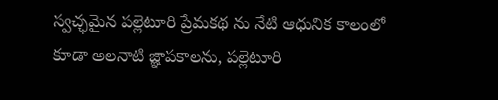స్వచ్ఛమైన పల్లెటూరి ప్రేమకథ ను నేటి ఆధునిక కాలంలో కూడా అలనాటి జ్ఞాపకాలను, పల్లెటూరి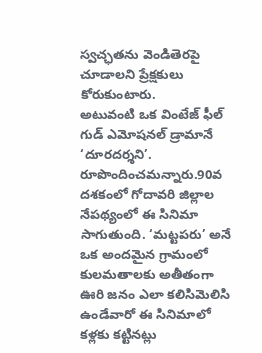స్వచ్ఛతను వెండితెరపై చూడాలని ప్రేక్షకులు కోరుకుంటారు.
అటువంటి ఒక వింటేజ్ ఫీల్ గుడ్ ఎమోషనల్ డ్రామానే ‘దూరదర్శని’. రూపొందించమన్నారు.90వ దశకంలో గోదావరి జిల్లాల నేపథ్యంలో ఈ సినిమా సాగుతుంది. ‘మట్టపరు’ అనే ఒక అందమైన గ్రామంలో కులమతాలకు అతీతంగా ఊరి జనం ఎలా కలిసిమెలిసి ఉండేవారో ఈ సినిమాలో కళ్లకు కట్టినట్లు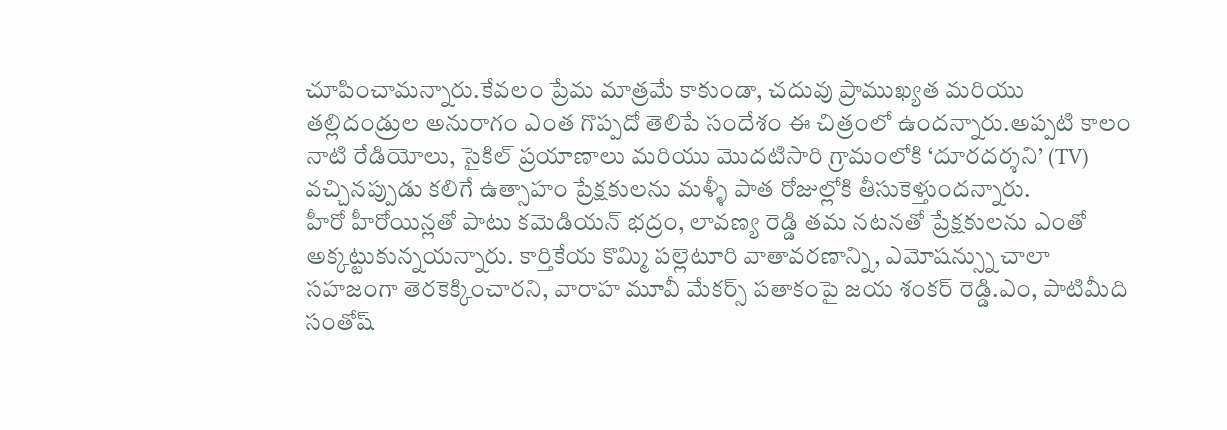చూపించామన్నారు.కేవలం ప్రేమ మాత్రమే కాకుండా, చదువు ప్రాముఖ్యత మరియు తల్లిదండ్రుల అనురాగం ఎంత గొప్పదో తెలిపే సందేశం ఈ చిత్రంలో ఉందన్నారు.అప్పటి కాలం నాటి రేడియోలు, సైకిల్ ప్రయాణాలు మరియు మొదటిసారి గ్రామంలోకి ‘దూరదర్శని’ (TV) వచ్చినప్పుడు కలిగే ఉత్సాహం ప్రేక్షకులను మళ్ళీ పాత రోజుల్లోకి తీసుకెళ్తుందన్నారు.
హీరో హీరోయిన్లతో పాటు కమెడియన్ భద్రం, లావణ్య రెడ్డి తమ నటనతో ప్రేక్షకులను ఎంతో అక్కట్టుకున్నయన్నారు. కార్తికేయ కొమ్మి పల్లెటూరి వాతావరణాన్ని, ఎమోషన్స్ను చాలా సహజంగా తెరకెక్కించారని, వారాహ మూవీ మేకర్స్ పతాకంపై జయ శంకర్ రెడ్డి.ఎం, పాటిమీది సంతోష్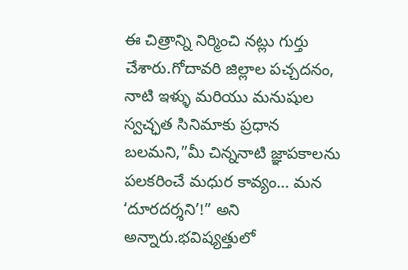ఈ చిత్రాన్ని నిర్మించి నట్లు గుర్తు చేశారు.గోదావరి జిల్లాల పచ్చదనం, నాటి ఇళ్ళు మరియు మనుషుల స్వచ్ఛత సినిమాకు ప్రధాన బలమని,”మీ చిన్ననాటి జ్ఞాపకాలను పలకరించే మధుర కావ్యం… మన ‘దూరదర్శని’!” అని అన్నారు.భవిష్యత్తులో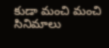కుడా మంచి మంచి సినిమాలు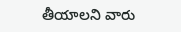తీయాలని వారు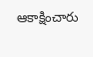ఆకాక్షించారు